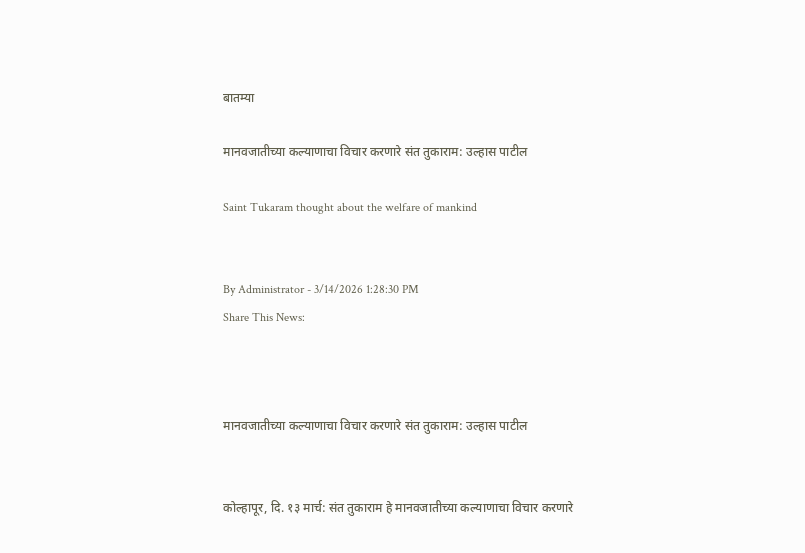बातम्या

मानवजातीच्‍या कल्‍याणाचा विचार करणारे संत तुकाराम: उल्‍हास पाटील

Saint Tukaram thought about the welfare of mankind


By Administrator - 3/14/2026 1:28:30 PM
Share This News:



मानवजातीच्‍या कल्‍याणाचा विचार करणारे संत तुकाराम: उल्‍हास पाटील


कोल्हापूर, दि. १३ मार्च: संत तुकाराम हे मानवजातीच्‍या कल्‍याणाचा विचार करणारे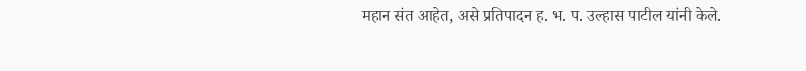महान संत आहेत, असे प्रतिपादन ह. भ. प. उल्‍हास पाटील यांनी केले.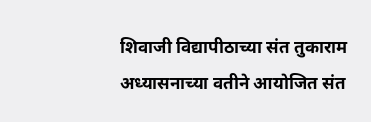शिवाजी विद्यापीठाच्‍या संत तुकाराम अध्‍यासनाच्‍या वतीने आयोजित संत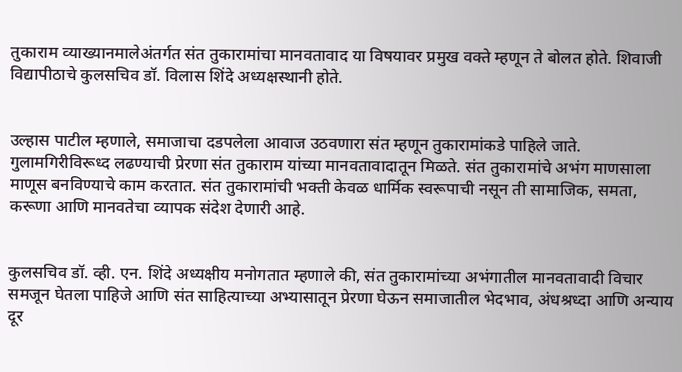तुकाराम व्‍याख्‍यानमालेअंतर्गत संत तुकारामांचा मानवतावाद या विषयावर प्रमुख वक्‍ते म्‍हणून ते बोलत होते. शिवाजी विद्यापीठाचे कुलसचिव डॉ. विलास शिंदे अध्यक्षस्थानी होते.


उल्हास पाटील म्‍हणाले, समाजाचा दडपलेला आवाज उठवणारा संत म्‍हणून तुकारामांकडे पाहिले जाते. गुलामगिरीविरूध्‍द लढण्‍याची प्रेरणा संत तुकाराम यांच्‍या मानवतावादातून मिळते. संत तुकारामांचे अभंग माणसाला माणूस बनविण्‍याचे काम करतात. संत तुकारामांची भक्‍ती केवळ धार्मिक स्‍वरूपाची नसून ती सामाजिक, समता, करूणा आणि मानवतेचा व्‍यापक संदेश देणारी आहे.


कुलसचिव डॉ. व्‍ही. एन. शिंदे अध्यक्षीय मनोगतात म्‍हणाले की, संत तुकारामांच्‍या अभंगातील मानवतावादी विचार समजून घेतला पाहिजे आणि संत साहित्‍याच्‍या अभ्‍यासातून प्रेरणा घेऊन समाजातील भेदभाव, अंधश्रध्‍दा आणि अन्‍याय दूर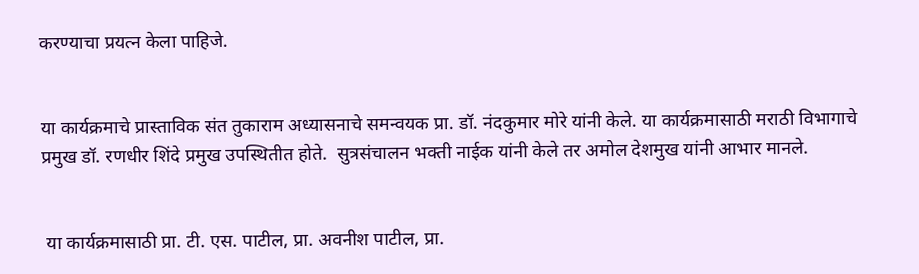करण्‍याचा प्रयत्‍न केला पाहिजे.


या कार्यक्रमाचे प्रास्‍ताविक संत तुकाराम अध्‍यासनाचे समन्‍वयक प्रा. डॉ. नंदकुमार मोरे यांनी केले. या कार्यक्रमासाठी मराठी विभागाचे प्रमुख डॉ. रणधीर शिंदे प्रमुख उपस्थितीत होते.  सुत्रसंचालन भक्‍ती नाईक यांनी केले तर अमोल देशमुख यांनी आभार मानले.


 या कार्यक्रमासाठी प्रा. टी. एस. पाटील, प्रा. अवनीश पाटील, प्रा.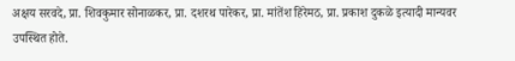अक्षय सरवदे, प्रा. शिवकुमार सोनाळकर, प्रा. दशरथ पारेकर, प्रा. मांतेंश हिरेमठ, प्रा. प्रकाश दुकळे इत्‍यादी मान्‍यवर उपस्थित होते.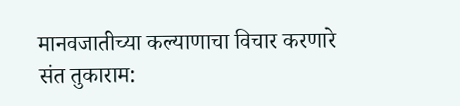मानवजातीच्‍या कल्‍याणाचा विचार करणारे संत तुकाराम: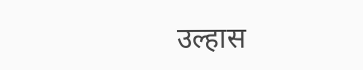उल्‍हास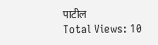पाटील
Total Views: 10